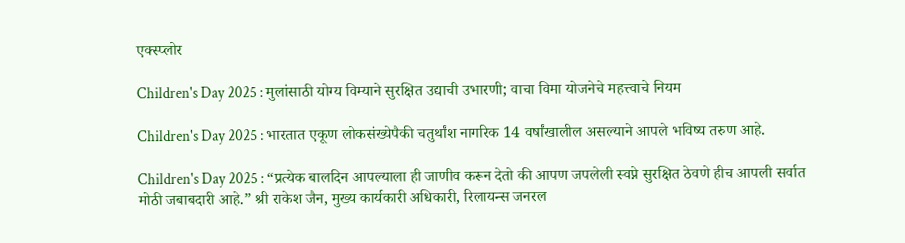एक्स्प्लोर

Children's Day 2025 : मुलांसाठी योग्य विम्याने सुरक्षित उद्याची उभारणी; वाचा विमा योजनेचे महत्त्वाचे नियम

Children's Day 2025 : भारतात एकूण लोकसंख्येपैकी चतुर्थांश नागरिक 14 वर्षांखालील असल्याने आपले भविष्य तरुण आहे.

Children's Day 2025 : “प्रत्येक बालदिन आपल्याला ही जाणीव करून देतो की आपण जपलेली स्वप्ने सुरक्षित ठेवणे हीच आपली सर्वात मोठी जबाबदारी आहे.” श्री राकेश जैन, मुख्य कार्यकारी अधिकारी, रिलायन्स जनरल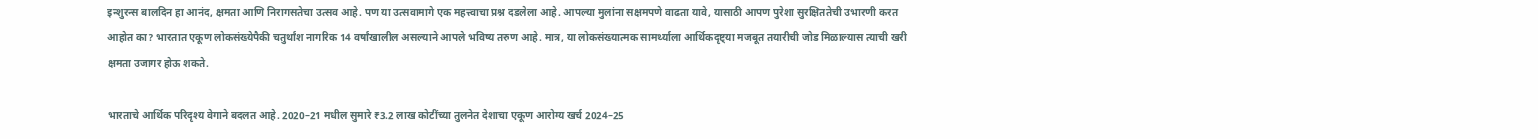इन्शुरन्स बालदिन हा आनंद, क्षमता आणि निरागसतेचा उत्सव आहे. पण या उत्सवामागे एक महत्त्वाचा प्रश्न दडलेला आहे. आपल्या मुलांना सक्षमपणे वाढता यावे, यासाठी आपण पुरेशा सुरक्षिततेची उभारणी करत आहोत का? भारतात एकूण लोकसंख्येपैकी चतुर्थांश नागरिक 14 वर्षांखालील असल्याने आपले भविष्य तरुण आहे. मात्र, या लोकसंख्यात्मक सामर्थ्याला आर्थिकदृष्ट्या मजबूत तयारीची जोड मिळाल्यास त्याची खरी क्षमता उजागर होऊ शकते.

भारताचे आर्थिक परिदृश्य वेगाने बदलत आहे. 2020–21 मधील सुमारे ₹3.2 लाख कोटींच्या तुलनेत देशाचा एकूण आरोग्य खर्च 2024–25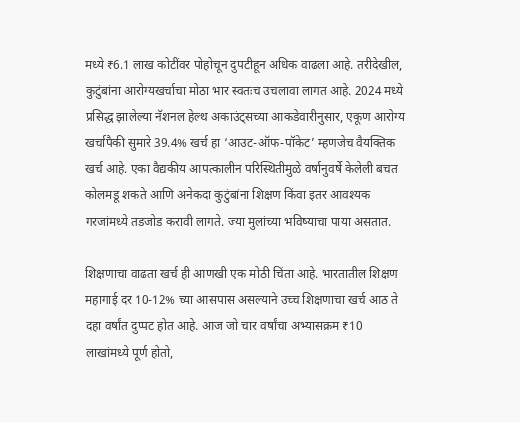मध्ये ₹6.1 लाख कोटींवर पोहोचून दुपटीहून अधिक वाढला आहे. तरीदेखील, कुटुंबांना आरोग्यखर्चाचा मोठा भार स्वतःच उचलावा लागत आहे. 2024 मध्ये प्रसिद्ध झालेल्या नॅशनल हेल्थ अकाउंट्सच्या आकडेवारीनुसार, एकूण आरोग्य खर्चापैकी सुमारे 39.4% खर्च हा ‘आउट-ऑफ-पॉकेट’ म्हणजेच वैयक्तिक खर्च आहे. एका वैद्यकीय आपत्कालीन परिस्थितीमुळे वर्षानुवर्षे केलेली बचत कोलमडू शकते आणि अनेकदा कुटुंबांना शिक्षण किंवा इतर आवश्यक गरजांमध्ये तडजोड करावी लागते. ज्या मुलांच्या भविष्याचा पाया असतात.

शिक्षणाचा वाढता खर्च ही आणखी एक मोठी चिंता आहे. भारतातील शिक्षण महागाई दर 10-12% च्या आसपास असल्याने उच्च शिक्षणाचा खर्च आठ ते दहा वर्षांत दुप्पट होत आहे. आज जो चार वर्षांचा अभ्यासक्रम ₹10 लाखांमध्ये पूर्ण होतो,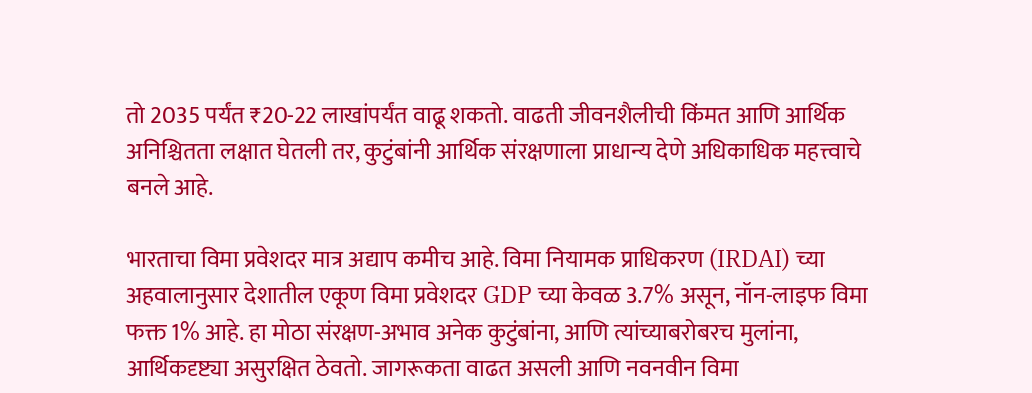तो 2035 पर्यंत ₹20-22 लाखांपर्यंत वाढू शकतो. वाढती जीवनशैलीची किंमत आणि आर्थिक अनिश्चितता लक्षात घेतली तर, कुटुंबांनी आर्थिक संरक्षणाला प्राधान्य देणे अधिकाधिक महत्त्वाचे बनले आहे.

भारताचा विमा प्रवेशदर मात्र अद्याप कमीच आहे. विमा नियामक प्राधिकरण (IRDAI) च्या अहवालानुसार देशातील एकूण विमा प्रवेशदर GDP च्या केवळ 3.7% असून, नॉन-लाइफ विमा फक्त 1% आहे. हा मोठा संरक्षण-अभाव अनेक कुटुंबांना, आणि त्यांच्याबरोबरच मुलांना, आर्थिकदृष्ट्या असुरक्षित ठेवतो. जागरूकता वाढत असली आणि नवनवीन विमा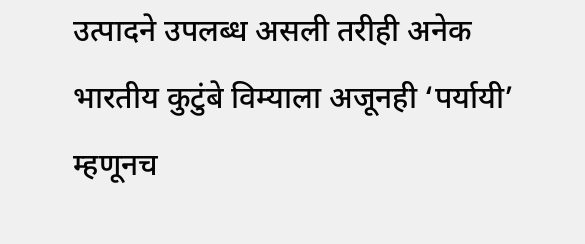उत्पादने उपलब्ध असली तरीही अनेक भारतीय कुटुंबे विम्याला अजूनही ‘पर्यायी’ म्हणूनच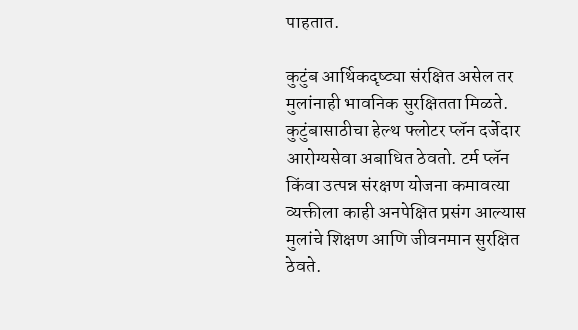पाहतात.

कुटुंब आर्थिकदृष्ट्या संरक्षित असेल तर मुलांनाही भावनिक सुरक्षितता मिळते. कुटुंबासाठीचा हेल्थ फ्लोटर प्लॅन दर्जेदार आरोग्यसेवा अबाधित ठेवतो. टर्म प्लॅन किंवा उत्पन्न संरक्षण योजना कमावत्या व्यक्तीला काही अनपेक्षित प्रसंग आल्यास मुलांचे शिक्षण आणि जीवनमान सुरक्षित ठेवते.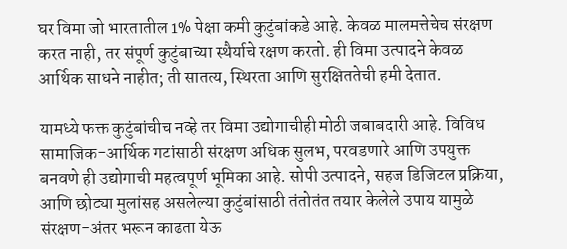घर विमा जो भारतातील 1% पेक्षा कमी कुटुंबांकडे आहे. केवळ मालमत्तेचेच संरक्षण करत नाही, तर संपूर्ण कुटुंबाच्या स्थैर्याचे रक्षण करतो. ही विमा उत्पादने केवळ आर्थिक साधने नाहीत; ती सातत्य, स्थिरता आणि सुरक्षिततेची हमी देतात.

यामध्ये फक्त कुटुंबांचीच नव्हे तर विमा उद्योगाचीही मोठी जबाबदारी आहे. विविध सामाजिक-आर्थिक गटांसाठी संरक्षण अधिक सुलभ, परवडणारे आणि उपयुक्त बनवणे ही उद्योगाची महत्वपूर्ण भूमिका आहे. सोपी उत्पादने, सहज डिजिटल प्रक्रिया, आणि छोट्या मुलांसह असलेल्या कुटुंबांसाठी तंतोतंत तयार केलेले उपाय यामुळे संरक्षण-अंतर भरून काढता येऊ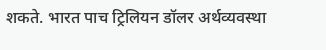शकते. भारत पाच ट्रिलियन डॉलर अर्थव्यवस्था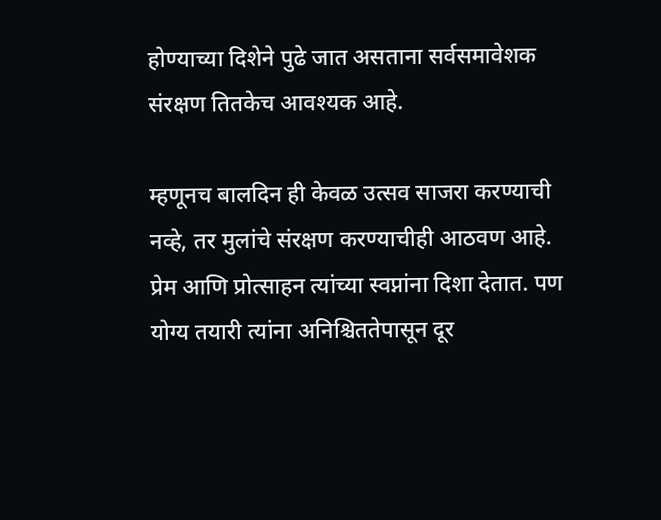होण्याच्या दिशेने पुढे जात असताना सर्वसमावेशक संरक्षण तितकेच आवश्यक आहे.

म्हणूनच बालदिन ही केवळ उत्सव साजरा करण्याची नव्हे, तर मुलांचे संरक्षण करण्याचीही आठवण आहे. प्रेम आणि प्रोत्साहन त्यांच्या स्वप्नांना दिशा देतात. पण योग्य तयारी त्यांना अनिश्चिततेपासून दूर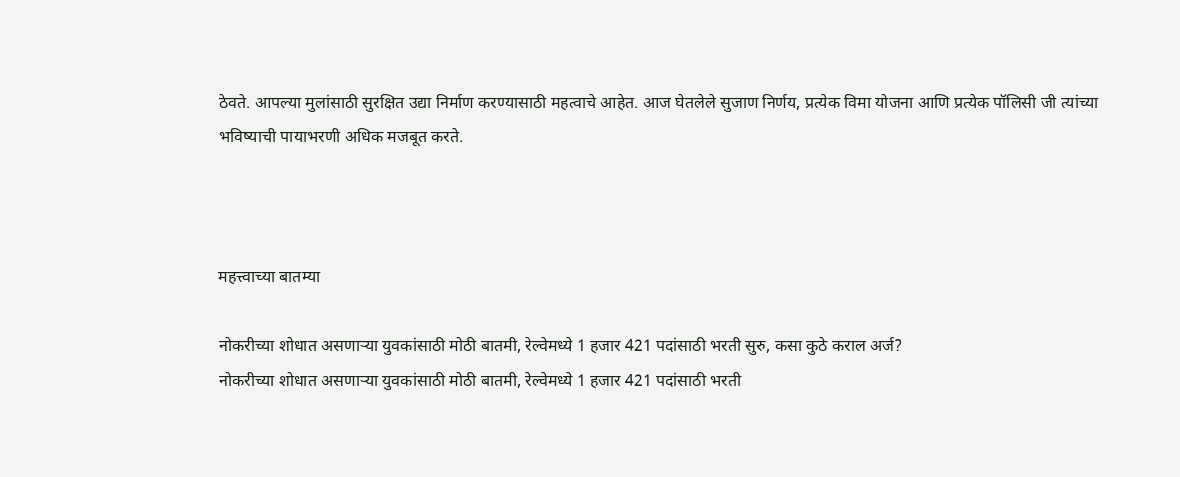ठेवते. आपल्या मुलांसाठी सुरक्षित उद्या निर्माण करण्यासाठी महत्वाचे आहेत. आज घेतलेले सुजाण निर्णय, प्रत्येक विमा योजना आणि प्रत्येक पॉलिसी जी त्यांच्या भविष्याची पायाभरणी अधिक मजबूत करते.



महत्त्वाच्या बातम्या

नोकरीच्या शोधात असणाऱ्या युवकांसाठी मोठी बातमी, रेल्वेमध्ये 1 हजार 421 पदांसाठी भरती सुरु, कसा कुठे कराल अर्ज?
नोकरीच्या शोधात असणाऱ्या युवकांसाठी मोठी बातमी, रेल्वेमध्ये 1 हजार 421 पदांसाठी भरती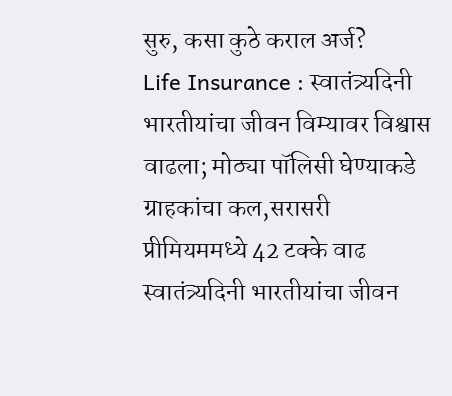सुरु, कसा कुठे कराल अर्ज?
Life Insurance : स्वातंत्र्यदिनी भारतीयांचा जीवन विम्यावर विश्वास वाढला; मोठ्या पॉलिसी घेण्याकडे ग्राहकांचा कल,सरासरी प्रीमियममध्ये 42 टक्के वाढ
स्वातंत्र्यदिनी भारतीयांचा जीवन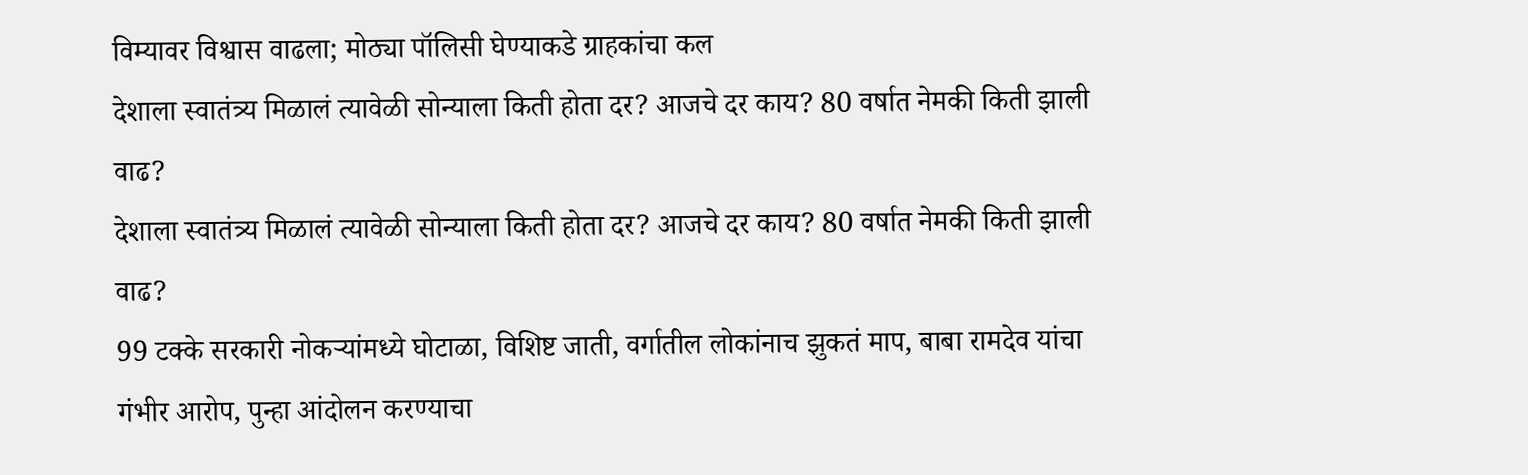विम्यावर विश्वास वाढला; मोठ्या पॉलिसी घेण्याकडे ग्राहकांचा कल
देशाला स्वातंत्र्य मिळालं त्यावेळी सोन्याला किती होता दर? आजचे दर काय? 80 वर्षात नेमकी किती झाली वाढ?
देशाला स्वातंत्र्य मिळालं त्यावेळी सोन्याला किती होता दर? आजचे दर काय? 80 वर्षात नेमकी किती झाली वाढ?
99 टक्के सरकारी नोकऱ्यांमध्ये घोटाळा, विशिष्ट जाती, वर्गातील लोकांनाच झुकतं माप, बाबा रामदेव यांचा गंभीर आरोप, पुन्हा आंदोलन करण्याचा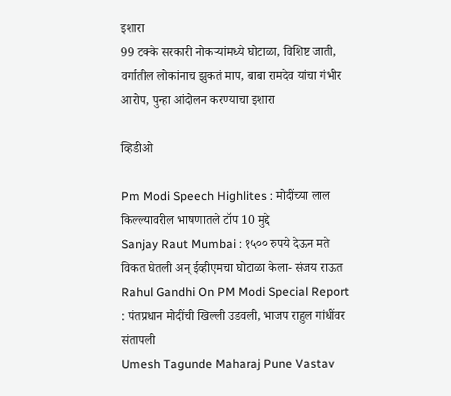इशारा
99 टक्के सरकारी नोकऱ्यांमध्ये घोटाळा, विशिष्ट जाती, वर्गातील लोकांनाच झुकतं माप, बाबा रामदेव यांचा गंभीर आरोप, पुन्हा आंदोलन करण्याचा इशारा

व्हिडीओ

Pm Modi Speech Highlites : मोदींच्या लाल किल्ल्यावरील भाषणातले टॉप 10 मुद्दे
Sanjay Raut Mumbai : १५०० रुपये देऊन मते विकत घेतली अन् ईव्हीएमचा घोटाळा केला- संजय राऊत
Rahul Gandhi On PM Modi Special Report : पंतप्रधान मोदींची खिल्ली उडवली, भाजप राहुल गांधींवर संतापली
Umesh Tagunde Maharaj Pune Vastav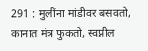291 : मुलींना मांडीवर बसवतो, कानात मंत्र फुकतो, स्वप्नील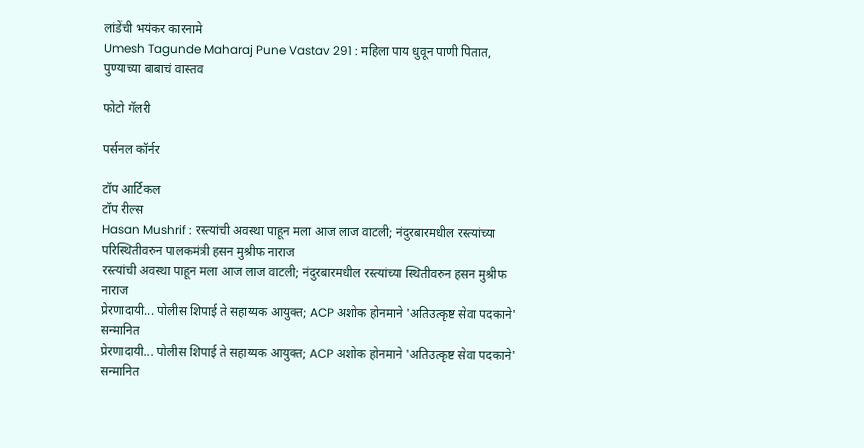लांडेंची भयंकर कारनामे
Umesh Tagunde Maharaj Pune Vastav 291 : महिला पाय धुवून पाणी पितात, पुण्याच्या बाबाचं वास्तव

फोटो गॅलरी

पर्सनल कॉर्नर

टॉप आर्टिकल
टॉप रील्स
Hasan Mushrif : रस्त्यांची अवस्था पाहून मला आज लाज वाटली; नंदुरबारमधील रस्त्यांच्या परिस्थितीवरुन पालकमंत्री हसन मुश्रीफ नाराज
रस्त्यांची अवस्था पाहून मला आज लाज वाटली; नंदुरबारमधील रस्त्यांच्या स्थितीवरुन हसन मुश्रीफ नाराज
प्रेरणादायी... पोलीस शिपाई ते सहाय्यक आयुक्त; ACP अशोक होनमाने 'अतिउत्कृष्ट सेवा पदकाने' सन्मानित
प्रेरणादायी... पोलीस शिपाई ते सहाय्यक आयुक्त; ACP अशोक होनमाने 'अतिउत्कृष्ट सेवा पदकाने' सन्मानित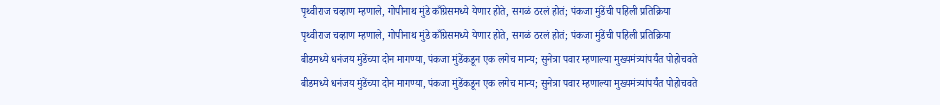पृथ्वीराज चव्हाण म्हणाले, गोपीनाथ मुंडे काँग्रेसमध्ये येणार होते, सगळं ठरलं होतं; पंकजा मुंडेंची पहिली प्रतिक्रिया
पृथ्वीराज चव्हाण म्हणाले, गोपीनाथ मुंडे काँग्रेसमध्ये येणार होते, सगळं ठरलं होतं; पंकजा मुंडेंची पहिली प्रतिक्रिया
बीडमध्ये धनंजय मुंडेंच्या दोन मागण्या, पंकजा मुंडेंकडून एक लगेच मान्य; सुनेत्रा पवार म्हणाल्या मुख्यमंत्र्यांपर्यंत पोहोचवते
बीडमध्ये धनंजय मुंडेंच्या दोन मागण्या, पंकजा मुंडेंकडून एक लगेच मान्य; सुनेत्रा पवार म्हणाल्या मुख्यमंत्र्यांपर्यंत पोहोचवते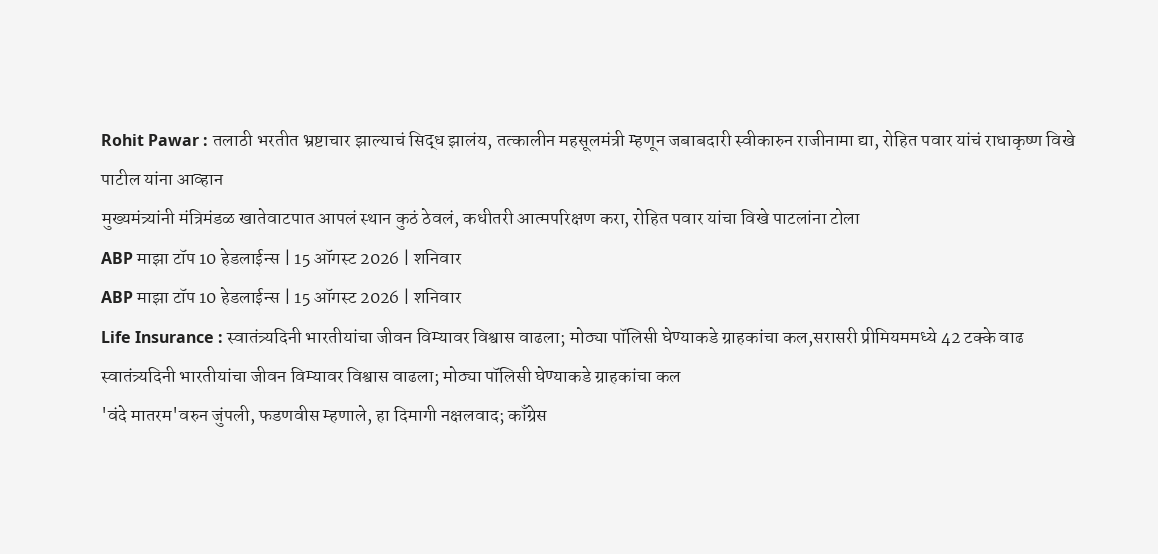Rohit Pawar : तलाठी भरतीत भ्रष्टाचार झाल्याचं सिद्ध झालंय, तत्कालीन महसूलमंत्री म्हणून जबाबदारी स्वीकारुन राजीनामा द्या, रोहित पवार यांचं राधाकृष्ण विखे पाटील यांना आव्हान
मुख्यमंत्र्यांनी मंत्रिमंडळ खातेवाटपात आपलं स्थान कुठं ठेवलं, कधीतरी आत्मपरिक्षण करा, रोहित पवार यांचा विखे पाटलांना टोला
ABP माझा टॉप 10 हेडलाईन्स | 15 ऑगस्ट 2026 | शनिवार
ABP माझा टॉप 10 हेडलाईन्स | 15 ऑगस्ट 2026 | शनिवार
Life Insurance : स्वातंत्र्यदिनी भारतीयांचा जीवन विम्यावर विश्वास वाढला; मोठ्या पॉलिसी घेण्याकडे ग्राहकांचा कल,सरासरी प्रीमियममध्ये 42 टक्के वाढ
स्वातंत्र्यदिनी भारतीयांचा जीवन विम्यावर विश्वास वाढला; मोठ्या पॉलिसी घेण्याकडे ग्राहकांचा कल
'वंदे मातरम'वरुन जुंपली, फडणवीस म्हणाले, हा दिमागी नक्षलवाद; काँग्रेस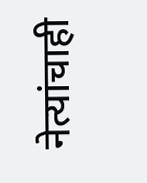नेत्यांचाही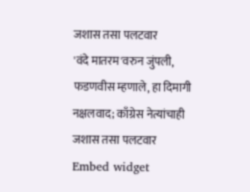जशास तसा पलटवार
'वंदे मातरम'वरुन जुंपली, फडणवीस म्हणाले, हा दिमागी नक्षलवाद; काँग्रेस नेत्यांचाही जशास तसा पलटवार
Embed widget